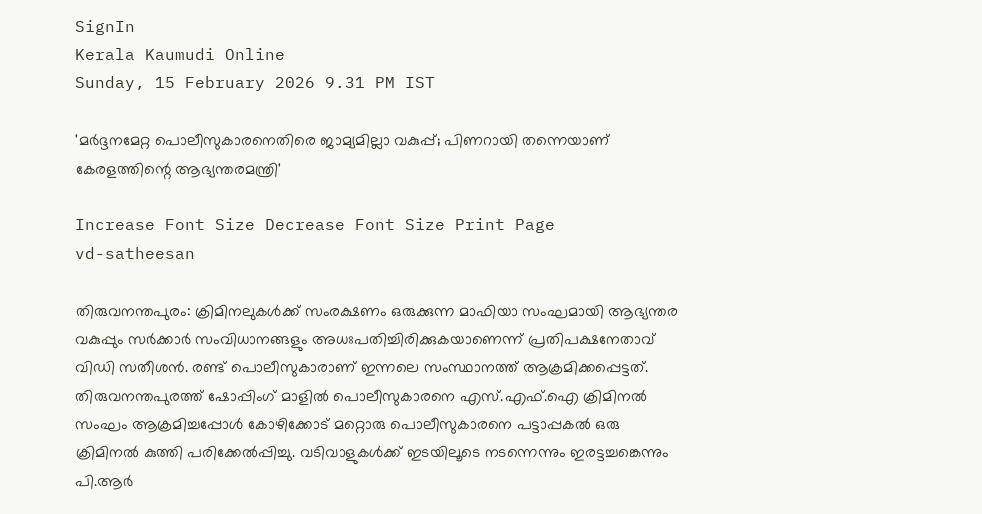SignIn
Kerala Kaumudi Online
Sunday, 15 February 2026 9.31 PM IST

'മർദ്ദനമേറ്റ പൊലീസുകാരനെതിരെ ജാമ്യമില്ലാ വകുപ്പ്; പിണറായി തന്നെയാണ് കേരളത്തിന്റെ ആഭ്യന്തരമന്ത്രി'

Increase Font Size Decrease Font Size Print Page
vd-satheesan

തിരുവനന്തപുരം: ക്രിമിനലുകൾക്ക് സംരക്ഷണം ഒരുക്കുന്ന മാഫിയാ സംഘമായി ആഭ്യന്തര വകുപ്പും സർക്കാർ സംവിധാനങ്ങളും അധഃപതിച്ചിരിക്കുകയാണെന്ന് പ്രതിപക്ഷനേതാവ് വിഡി സതീശൻ. രണ്ട് പൊലീസുകാരാണ് ഇന്നലെ സംസ്ഥാനത്ത് ആക്രമിക്കപ്പെട്ടത്. തിരുവനന്തപുരത്ത് ഷോപ്പിംഗ് മാളിൽ പൊലീസുകാരനെ എസ്.എഫ്.ഐ ക്രിമിനൽ സംഘം ആക്രമിച്ചപ്പോൾ കോഴിക്കോട് മറ്റൊരു പൊലീസുകാരനെ പട്ടാപ്പകൽ ഒരു ക്രിമിനൽ കുത്തി പരിക്കേൽപ്പിച്ചു. വടിവാളുകൾക്ക് ഇടയിലൂടെ നടന്നെന്നും ഇരട്ടച്ചങ്കെന്നും പി.ആർ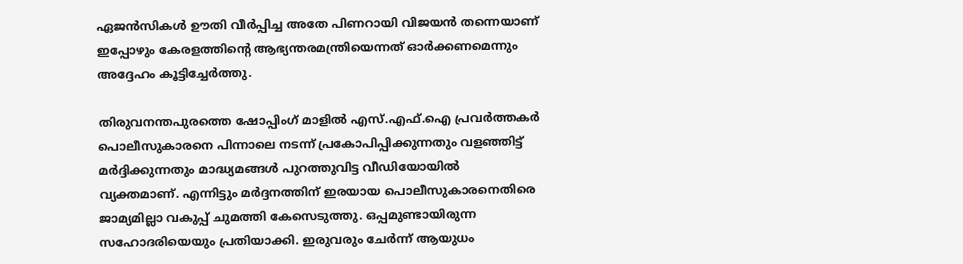ഏജൻസികൾ ഊതി വീർപ്പിച്ച അതേ പിണറായി വിജയൻ തന്നെയാണ് ഇപ്പോഴും കേരളത്തിന്റെ ആഭ്യന്തരമന്ത്രിയെന്നത് ഓർക്കണമെന്നും അദ്ദേഹം കൂട്ടിച്ചേർത്തു.

തിരുവനന്തപുരത്തെ ഷോപ്പിംഗ് മാളിൽ എസ്.എഫ്.ഐ പ്രവർത്തകർ പൊലീസുകാരനെ പിന്നാലെ നടന്ന് പ്രകോപിപ്പിക്കുന്നതും വളഞ്ഞിട്ട് മർദ്ദിക്കുന്നതും മാദ്ധ്യമങ്ങൾ പുറത്തുവിട്ട വീഡിയോയിൽ വ്യക്തമാണ്. എന്നിട്ടും മർദ്ദനത്തിന് ഇരയായ പൊലീസുകാരനെതിരെ ജാമ്യമില്ലാ വകുപ്പ് ചുമത്തി കേസെടുത്തു. ഒപ്പമുണ്ടായിരുന്ന സഹോദരിയെയും പ്രതിയാക്കി. ഇരുവരും ചേർന്ന് ആയുധം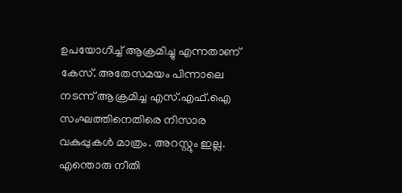ഉപയോഗിച്ച് ആക്രമിച്ചു എന്നതാണ് കേസ്. അതേസമയം പിന്നാലെ നടന്ന് ആക്രമിച്ച എസ്.എഫ്.ഐ സംഘത്തിനെതിരെ നിസാര വകുപ്പുകൾ മാത്രം. അറസ്റ്റും ഇല്ല. എന്തൊരു നീതി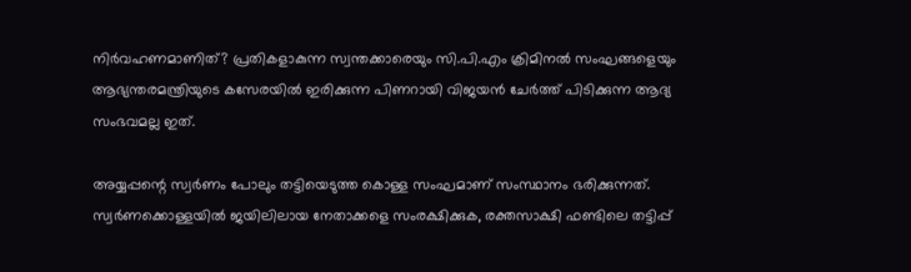നിർവഹണമാണിത്? പ്രതികളാകുന്ന സ്വന്തക്കാരെയും സി.പി.എം ക്രിമിനൽ സംഘങ്ങളെയും ആഭ്യന്തരമന്ത്രിയുടെ കസേരയിൽ ഇരിക്കുന്ന പിണറായി വിജയൻ ചേർത്ത് പിടിക്കുന്ന ആദ്യ സംഭവമല്ല ഇത്.

അയ്യപ്പന്റെ സ്വർണം പോലും തട്ടിയെടുത്ത കൊള്ള സംഘമാണ് സംസ്ഥാനം ഭരിക്കുന്നത്. സ്വർണക്കൊള്ളയിൽ ജയിലിലായ നേതാക്കളെ സംരക്ഷിക്കുക, രക്തസാക്ഷി ഫണ്ടിലെ തട്ടിപ്പ്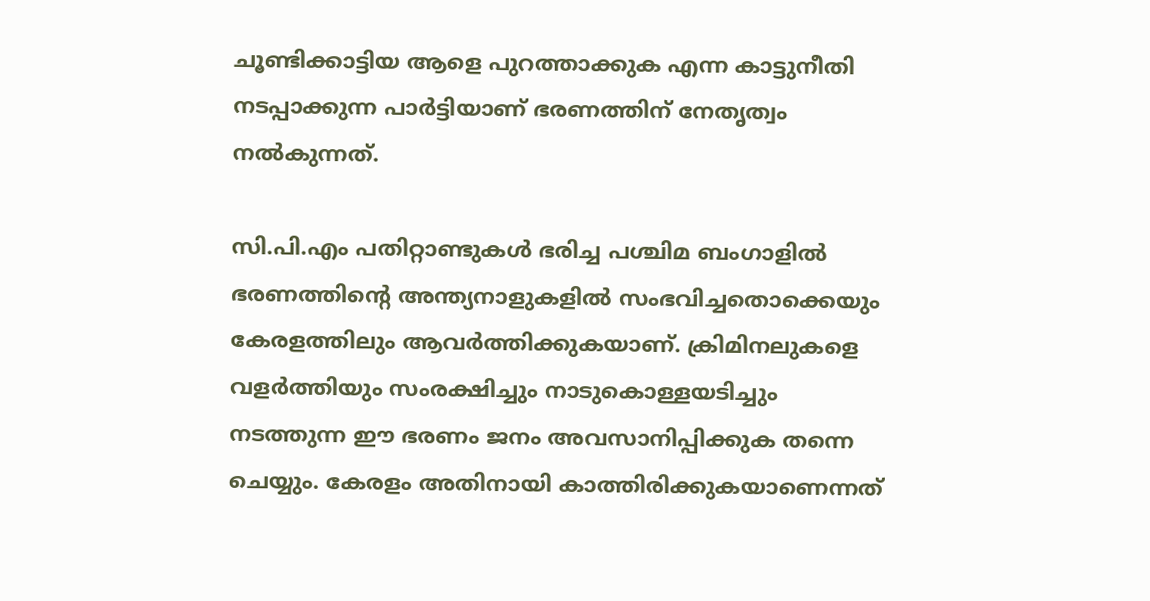ചൂണ്ടിക്കാട്ടിയ ആളെ പുറത്താക്കുക എന്ന കാട്ടുനീതി നടപ്പാക്കുന്ന പാർട്ടിയാണ് ഭരണത്തിന് നേതൃത്വം നൽകുന്നത്.

സി.പി.എം പതിറ്റാണ്ടുകൾ ഭരിച്ച പശ്ചിമ ബംഗാളിൽ ഭരണത്തിന്റെ അന്ത്യനാളുകളിൽ സംഭവിച്ചതൊക്കെയും കേരളത്തിലും ആവർത്തിക്കുകയാണ്. ക്രിമിനലുകളെ വളർത്തിയും സംരക്ഷിച്ചും നാടുകൊള്ളയടിച്ചും നടത്തുന്ന ഈ ഭരണം ജനം അവസാനിപ്പിക്കുക തന്നെ ചെയ്യും. കേരളം അതിനായി കാത്തിരിക്കുകയാണെന്നത്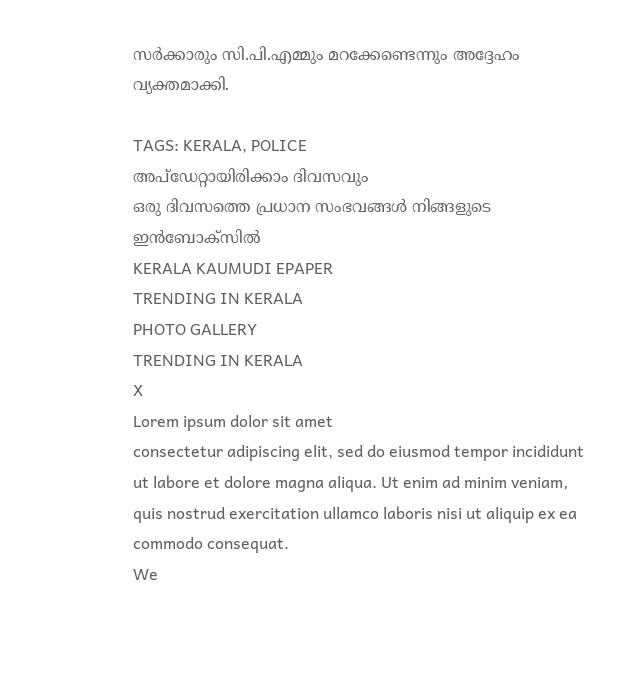സർക്കാരും സി.പി.എമ്മും മറക്കേണ്ടെന്നും അദ്ദേഹം വ്യക്തമാക്കി.

TAGS: KERALA, POLICE
അപ്ഡേറ്റായിരിക്കാം ദിവസവും
ഒരു ദിവസത്തെ പ്രധാന സംഭവങ്ങൾ നിങ്ങളുടെ ഇൻബോക്സിൽ
KERALA KAUMUDI EPAPER
TRENDING IN KERALA
PHOTO GALLERY
TRENDING IN KERALA
X
Lorem ipsum dolor sit amet
consectetur adipiscing elit, sed do eiusmod tempor incididunt ut labore et dolore magna aliqua. Ut enim ad minim veniam, quis nostrud exercitation ullamco laboris nisi ut aliquip ex ea commodo consequat.
We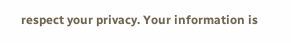respect your privacy. Your information is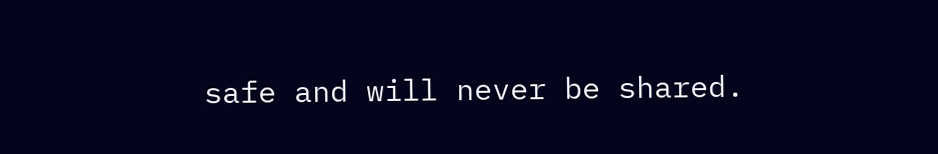safe and will never be shared.